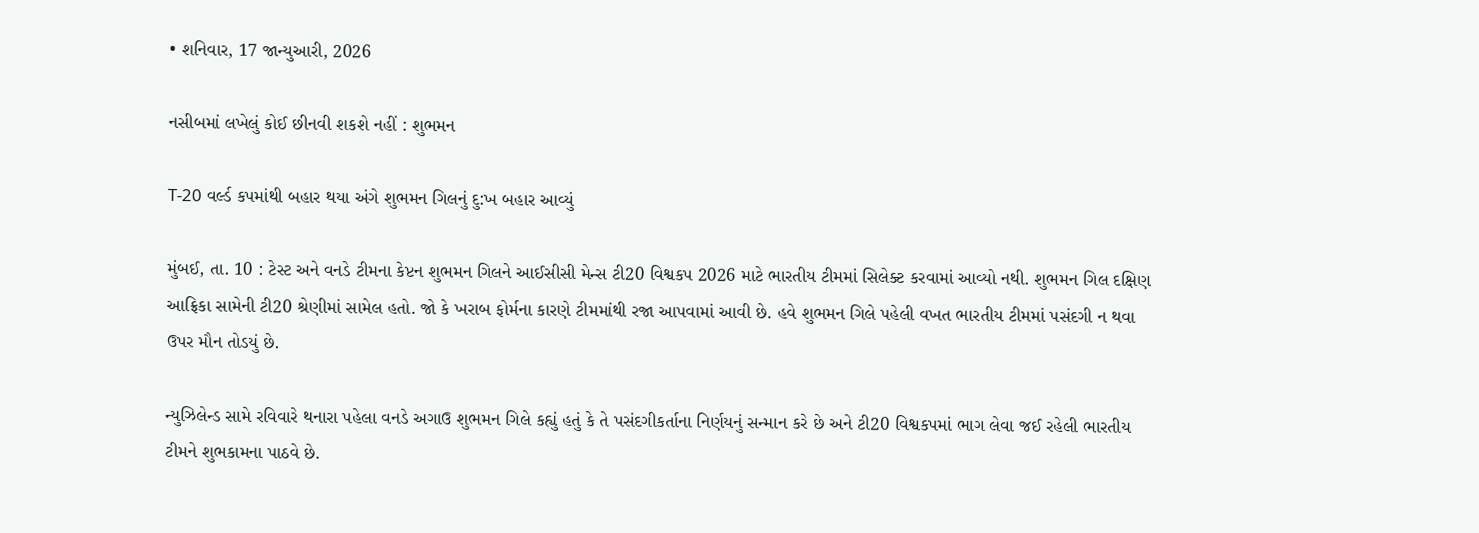• શનિવાર, 17 જાન્યુઆરી, 2026

નસીબમાં લખેલું કોઈ છીનવી શકશે નહીં : શુભમન

T-20 વર્લ્ડ કપમાંથી બહાર થયા અંગે શુભમન ગિલનું દુ:ખ બહાર આવ્યું

મુંબઈ, તા. 10 : ટેસ્ટ અને વનડે ટીમના કેપ્ટન શુભમન ગિલને આઈસીસી મેન્સ ટી20 વિશ્વકપ 2026 માટે ભારતીય ટીમમાં સિલેક્ટ કરવામાં આવ્યો નથી. શુભમન ગિલ દક્ષિણ આફ્રિકા સામેની ટી20 શ્રેણીમાં સામેલ હતો. જો કે ખરાબ ફોર્મના કારણે ટીમમાંથી રજા આપવામાં આવી છે. હવે શુભમન ગિલે પહેલી વખત ભારતીય ટીમમાં પસંદગી ન થવા ઉપર મૌન તોડયું છે.

ન્યુઝિલેન્ડ સામે રવિવારે થનારા પહેલા વનડે અગાઉ શુભમન ગિલે કહ્યું હતું કે તે પસંદગીકર્તાના નિર્ણયનું સન્માન કરે છે અને ટી20 વિશ્વકપમાં ભાગ લેવા જઈ રહેલી ભારતીય ટીમને શુભકામના પાઠવે છે.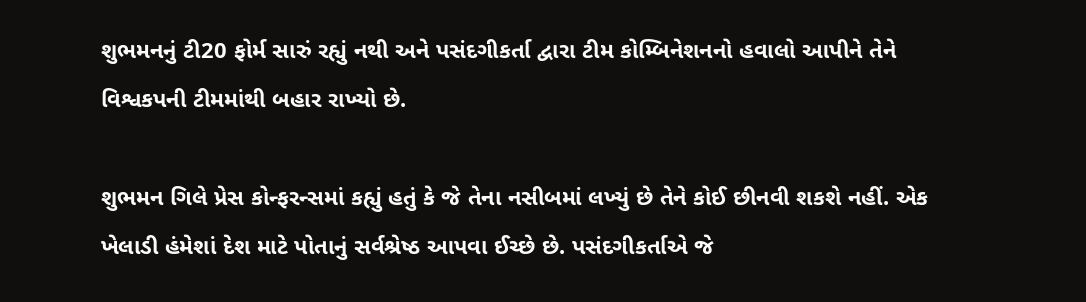શુભમનનું ટી20 ફોર્મ સારું રહ્યું નથી અને પસંદગીકર્તા દ્વારા ટીમ કોમ્બિનેશનનો હવાલો આપીને તેને વિશ્વકપની ટીમમાંથી બહાર રાખ્યો છે.

શુભમન ગિલે પ્રેસ કોન્ફરન્સમાં કહ્યું હતું કે જે તેના નસીબમાં લખ્યું છે તેને કોઈ છીનવી શકશે નહીં. એક ખેલાડી હંમેશાં દેશ માટે પોતાનું સર્વશ્રેષ્ઠ આપવા ઈચ્છે છે. પસંદગીકર્તાએ જે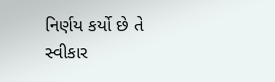નિર્ણય કર્યો છે તે સ્વીકાર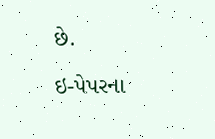છે.

ઇ-પેપરના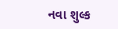નવા શુલ્ક